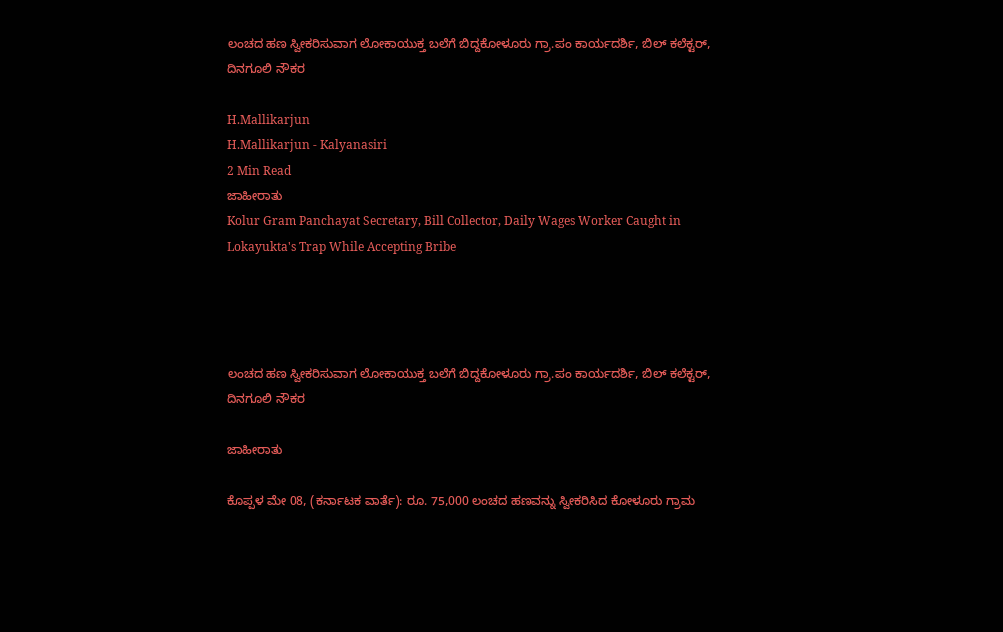ಲಂಚದ ಹಣ ಸ್ವೀಕರಿಸುವಾಗ ಲೋಕಾಯುಕ್ತ ಬಲೆಗೆ ಬಿದ್ದಕೋಳೂರು ಗ್ರಾ.ಪಂ ಕಾರ್ಯದರ್ಶಿ, ಬಿಲ್ ಕಲೆಕ್ಟರ್, ದಿನಗೂಲಿ ನೌಕರ

H.Mallikarjun
H.Mallikarjun - Kalyanasiri
2 Min Read
ಜಾಹೀರಾತು
Kolur Gram Panchayat Secretary, Bill Collector, Daily Wages Worker Caught in Lokayukta's Trap While Accepting Bribe




ಲಂಚದ ಹಣ ಸ್ವೀಕರಿಸುವಾಗ ಲೋಕಾಯುಕ್ತ ಬಲೆಗೆ ಬಿದ್ದಕೋಳೂರು ಗ್ರಾ.ಪಂ ಕಾರ್ಯದರ್ಶಿ, ಬಿಲ್ ಕಲೆಕ್ಟರ್, ದಿನಗೂಲಿ ನೌಕರ

ಜಾಹೀರಾತು

ಕೊಪ್ಪಳ ಮೇ 08, (ಕರ್ನಾಟಕ ವಾರ್ತೆ): ರೂ. 75,000 ಲಂಚದ ಹಣವನ್ನು ಸ್ವೀಕರಿಸಿದ ಕೋಳೂರು ಗ್ರಾಮ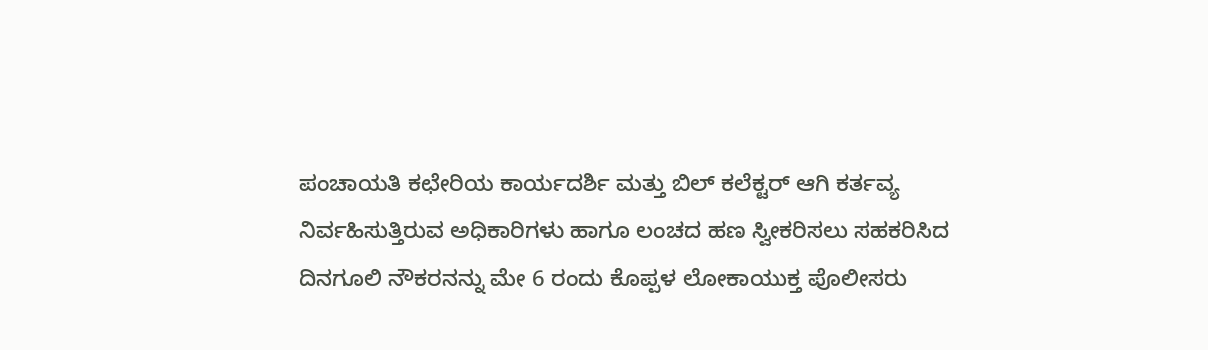ಪಂಚಾಯತಿ ಕಛೇರಿಯ ಕಾರ್ಯದರ್ಶಿ ಮತ್ತು ಬಿಲ್ ಕಲೆಕ್ಟರ್ ಆಗಿ ಕರ್ತವ್ಯ ನಿರ್ವಹಿಸುತ್ತಿರುವ ಅಧಿಕಾರಿಗಳು ಹಾಗೂ ಲಂಚದ ಹಣ ಸ್ವೀಕರಿಸಲು ಸಹಕರಿಸಿದ ದಿನಗೂಲಿ ನೌಕರನನ್ನು ಮೇ 6 ರಂದು ಕೊಪ್ಪಳ ಲೋಕಾಯುಕ್ತ ಪೊಲೀಸರು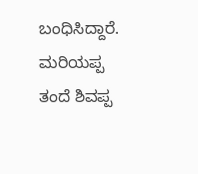ಬಂಧಿಸಿದ್ದಾರೆ.
ಮರಿಯಪ್ಪ ತಂದೆ ಶಿವಪ್ಪ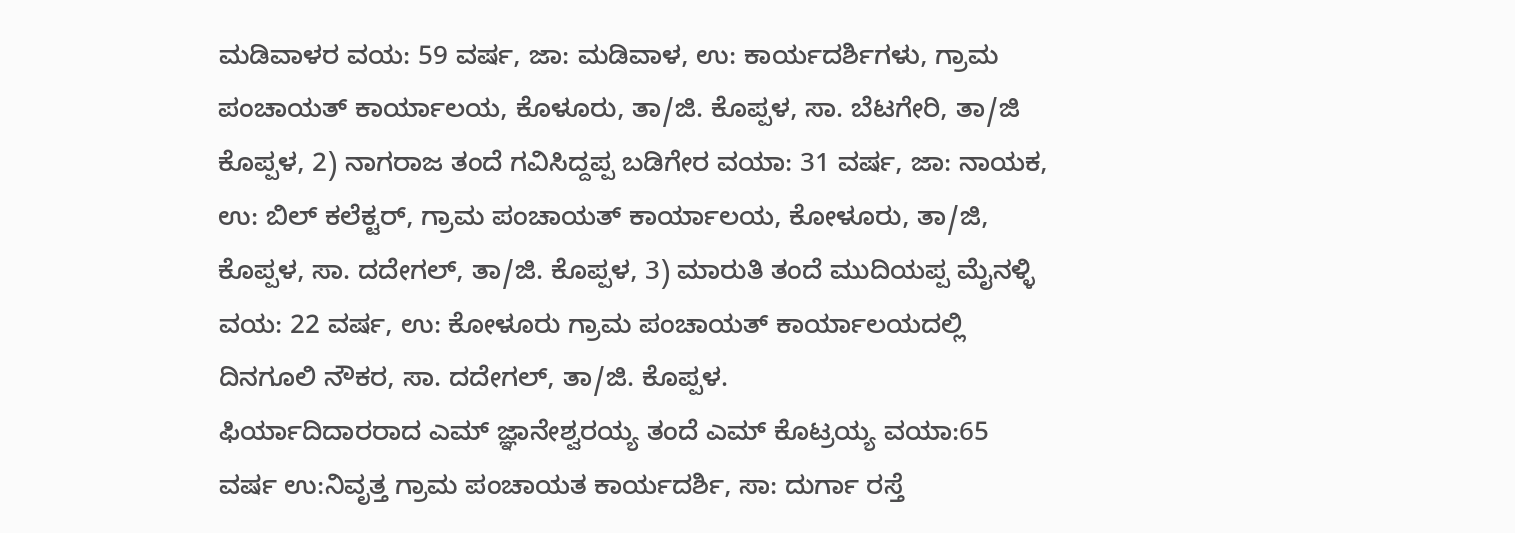ಮಡಿವಾಳರ ವಯ: 59 ವರ್ಷ, ಜಾ: ಮಡಿವಾಳ, ಉ: ಕಾರ್ಯದರ್ಶಿಗಳು, ಗ್ರಾಮ ಪಂಚಾಯತ್ ಕಾರ್ಯಾಲಯ, ಕೊಳೂರು, ತಾ/ಜಿ. ಕೊಪ್ಪಳ, ಸಾ. ಬೆಟಗೇರಿ, ತಾ/ಜಿ ಕೊಪ್ಪಳ, 2) ನಾಗರಾಜ ತಂದೆ ಗವಿಸಿದ್ದಪ್ಪ ಬಡಿಗೇರ ವಯಾ: 31 ವರ್ಷ, ಜಾ: ನಾಯಕ, ಉ: ಬಿಲ್ ಕಲೆಕ್ಟರ್, ಗ್ರಾಮ ಪಂಚಾಯತ್ ಕಾರ್ಯಾಲಯ, ಕೋಳೂರು, ತಾ/ಜಿ, ಕೊಪ್ಪಳ, ಸಾ. ದದೇಗಲ್, ತಾ/ಜಿ. ಕೊಪ್ಪಳ, 3) ಮಾರುತಿ ತಂದೆ ಮುದಿಯಪ್ಪ ಮೈನಳ್ಳಿ ವಯ: 22 ವರ್ಷ, ಉ: ಕೋಳೂರು ಗ್ರಾಮ ಪಂಚಾಯತ್ ಕಾರ್ಯಾಲಯದಲ್ಲಿ ದಿನಗೂಲಿ ನೌಕರ, ಸಾ. ದದೇಗಲ್, ತಾ/ಜಿ. ಕೊಪ್ಪಳ.
ಫಿರ್ಯಾದಿದಾರರಾದ ಎಮ್ ಜ್ಞಾನೇಶ್ವರಯ್ಯ ತಂದೆ ಎಮ್ ಕೊಟ್ರಯ್ಯ ವಯಾ:65 ವರ್ಷ ಉ:ನಿವೃತ್ತ ಗ್ರಾಮ ಪಂಚಾಯತ ಕಾರ್ಯದರ್ಶಿ, ಸಾ: ದುರ್ಗಾ ರಸ್ತೆ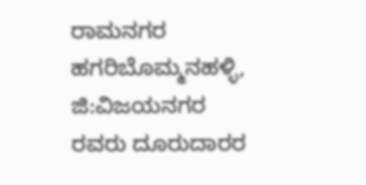ರಾಮನಗರ ಹಗರಿಬೊಮ್ಮನಹಳ್ಳಿ, ಜಿ:ವಿಜಯನಗರ ರವರು ದೂರುದಾರರ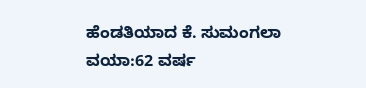ಹೆಂಡತಿಯಾದ ಕೆ. ಸುಮಂಗಲಾ ವಯಾ:62 ವರ್ಷ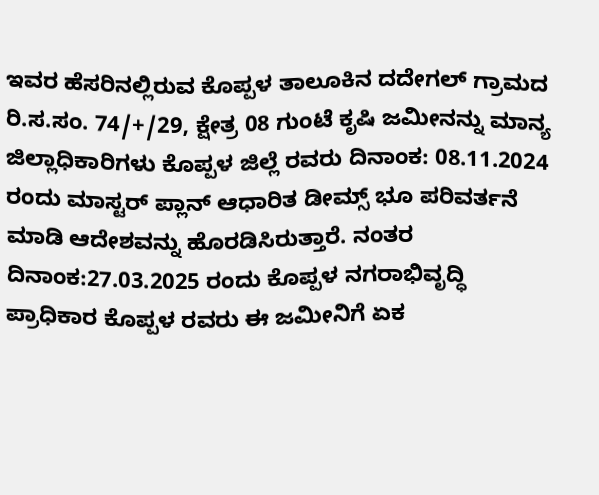ಇವರ ಹೆಸರಿನಲ್ಲಿರುವ ಕೊಪ್ಪಳ ತಾಲೂಕಿನ ದದೇಗಲ್ ಗ್ರಾಮದ ರಿ.ಸ.ಸಂ. 74/+/29, ಕ್ಷೇತ್ರ 08 ಗುಂಟೆ ಕೃಷಿ ಜಮೀನನ್ನು ಮಾನ್ಯ ಜಿಲ್ಲಾಧಿಕಾರಿಗಳು ಕೊಪ್ಪಳ ಜಿಲ್ಲೆ ರವರು ದಿನಾಂಕ: 08.11.2024 ರಂದು ಮಾಸ್ಟರ್ ಪ್ಲಾನ್ ಆಧಾರಿತ ಡೀಮ್ಸ್ ಭೂ ಪರಿವರ್ತನೆ ಮಾಡಿ ಆದೇಶವನ್ನು ಹೊರಡಿಸಿರುತ್ತಾರೆ. ನಂತರ ದಿನಾಂಕ:27.03.2025 ರಂದು ಕೊಪ್ಪಳ ನಗರಾಭಿವೃದ್ಧಿ ಪ್ರಾಧಿಕಾರ ಕೊಪ್ಪಳ ರವರು ಈ ಜಮೀನಿಗೆ ಏಕ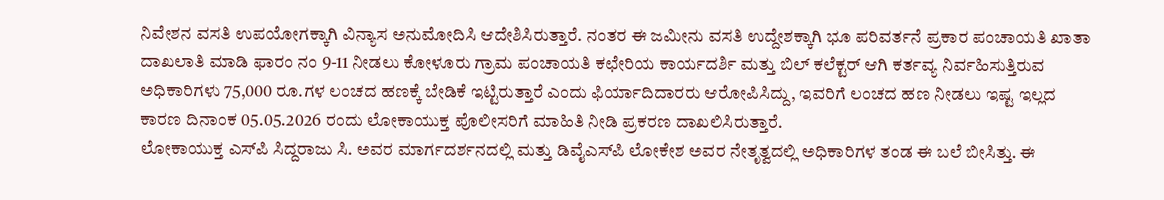ನಿವೇಶನ ವಸತಿ ಉಪಯೋಗಕ್ಕಾಗಿ ವಿನ್ಯಾಸ ಅನುಮೋದಿಸಿ ಆದೇಶಿಸಿರುತ್ತಾರೆ. ನಂತರ ಈ ಜಮೀನು ವಸತಿ ಉದ್ದೇಶಕ್ಕಾಗಿ ಭೂ ಪರಿವರ್ತನೆ ಪ್ರಕಾರ ಪಂಚಾಯತಿ ಖಾತಾ ದಾಖಲಾತಿ ಮಾಡಿ ಫಾರಂ ನಂ 9-11 ನೀಡಲು ಕೋಳೂರು ಗ್ರಾಮ ಪಂಚಾಯತಿ ಕಛೇರಿಯ ಕಾರ್ಯದರ್ಶಿ ಮತ್ತು ಬಿಲ್ ಕಲೆಕ್ಟರ್ ಆಗಿ ಕರ್ತವ್ಯ ನಿರ್ವಹಿಸುತ್ತಿರುವ ಅಧಿಕಾರಿಗಳು 75,000 ರೂ.ಗಳ ಲಂಚದ ಹಣಕ್ಕೆ ಬೇಡಿಕೆ ಇಟ್ಟಿರುತ್ತಾರೆ ಎಂದು ಫಿರ್ಯಾದಿದಾರರು ಆರೋಪಿಸಿದ್ದು, ಇವರಿಗೆ ಲಂಚದ ಹಣ ನೀಡಲು ಇಷ್ಟ ಇಲ್ಲದ ಕಾರಣ ದಿನಾಂಕ 05.05.2026 ರಂದು ಲೋಕಾಯುಕ್ತ ಪೊಲೀಸರಿಗೆ ಮಾಹಿತಿ ನೀಡಿ ಪ್ರಕರಣ ದಾಖಲಿಸಿರುತ್ತಾರೆ.
ಲೋಕಾಯುಕ್ತ ಎಸ್‌ಪಿ ಸಿದ್ದರಾಜು ಸಿ. ಅವರ ಮಾರ್ಗದರ್ಶನದಲ್ಲಿ ಮತ್ತು ಡಿವೈಎಸ್‌ಪಿ ಲೋಕೇಶ ಅವರ ನೇತೃತ್ವದಲ್ಲಿ ಅಧಿಕಾರಿಗಳ ತಂಡ ಈ ಬಲೆ ಬೀಸಿತ್ತು. ಈ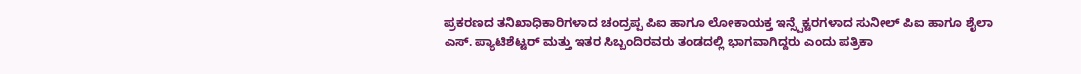ಪ್ರಕರಣದ ತನಿಖಾಧಿಕಾರಿಗಳಾದ ಚಂದ್ರಪ್ಪ ಪಿಐ ಹಾಗೂ ಲೋಕಾಯಕ್ತ ಇನ್ಸ್ಪೆಕ್ಟರಗಳಾದ ಸುನೀಲ್ ಪಿಐ ಹಾಗೂ ಶೈಲಾ ಎಸ್. ಪ್ಯಾಟಿಶೆಟ್ಟರ್ ಮತ್ತು ಇತರ ಸಿಬ್ಬಂದಿರವರು ತಂಡದಲ್ಲಿ ಭಾಗವಾಗಿದ್ದರು ಎಂದು ಪತ್ರಿಕಾ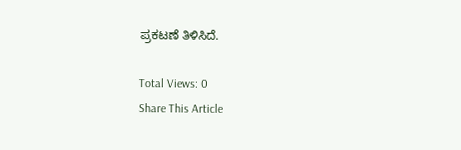ಪ್ರಕಟಣೆ ತಿಳಿಸಿದೆ.

Total Views: 0
Share This Article